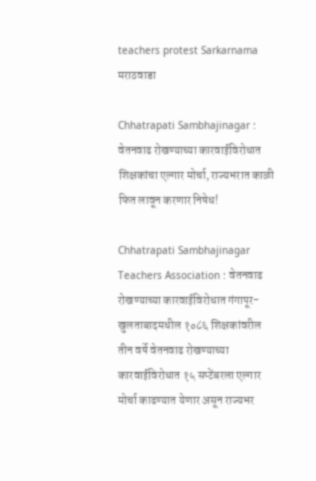teachers protest Sarkarnama
मराठवाडा

Chhatrapati Sambhajinagar : वेतनवाढ रोखण्याच्या कारवाईविरोधात शिक्षकांचा एल्गार मोर्चा, राज्यभरात काळी फित लावून करणार निषेध!

Chhatrapati Sambhajinagar Teachers Association : वेतनवाढ रोखण्याच्या कारवाईविरोधात गंगापूर-खुलताबादमधील १०८६ शिक्षकांवरील तीन वर्षे वेतनवाढ रोखण्याच्या कारवाईविरोधात १५ सप्टेंबरला एल्गार मोर्चा काढण्यात येणार असून राज्यभर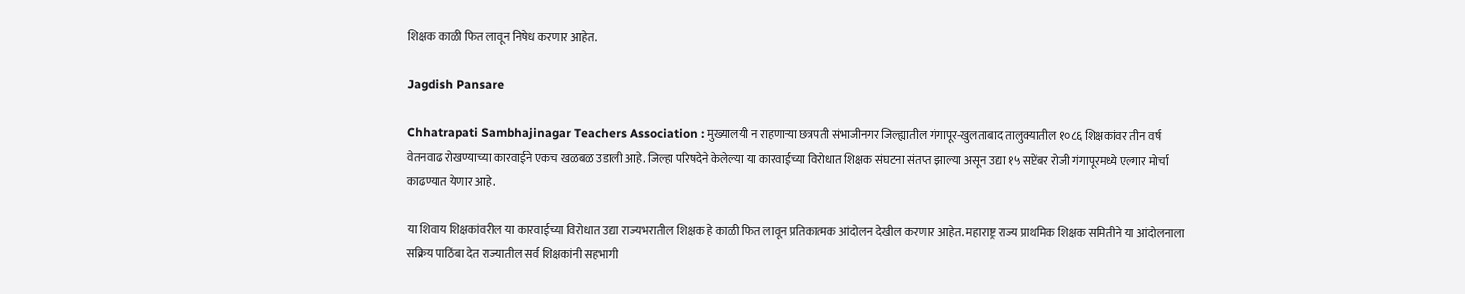शिक्षक काळी फित लावून निषेध करणार आहेत.

Jagdish Pansare

Chhatrapati Sambhajinagar Teachers Association : मुख्यालयी न राहणाऱ्या छत्रपती संभाजीनगर जिल्ह्यातील गंगापूर-खुलताबाद तालुक्यातील १०८६ शिक्षकांवर तीन वर्ष वेतनवाढ रोखण्याच्या कारवाईने एकच खळबळ उडाली आहे. जिल्हा परिषदेने केलेल्या या कारवाईच्या विरोधात शिक्षक संघटना संतप्त झाल्या असून उद्या १५ सप्टेंबर रोजी गंगापूरमध्ये एल्गार मोर्चा काढण्यात येणार आहे.

या शिवाय शिक्षकांवरील या कारवाईच्या विरोधात उद्या राज्यभरातील शिक्षक हे काळी फित लावून प्रतिकात्मक आंदोलन देखील करणार आहेत. महाराष्ट्र राज्य प्राथमिक शिक्षक समितीने या आंदोलनाला सक्रिय पाठिंबा देत राज्यातील सर्व शिक्षकांनी सहभागी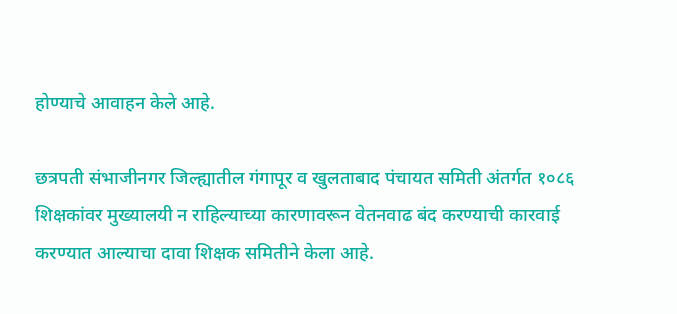होण्याचे आवाहन केले आहे.

छत्रपती संभाजीनगर जिल्ह्यातील गंगापूर व खुलताबाद पंचायत समिती अंतर्गत १०८६ शिक्षकांवर मुख्यालयी न राहिल्याच्या कारणावरून वेतनवाढ बंद करण्याची कारवाई करण्यात आल्याचा दावा शिक्षक समितीने केला आहे.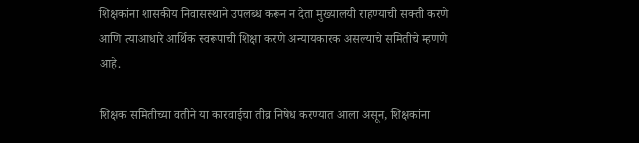शिक्षकांना शासकीय निवासस्थाने उपलब्ध करून न देता मुख्यालयी राहण्याची सक्ती करणे आणि त्याआधारे आर्थिक स्वरूपाची शिक्षा करणे अन्यायकारक असल्याचे समितीचे म्हणणे आहे.

शिक्षक समितीच्या वतीने या कारवाईचा तीव्र निषेध करण्यात आला असून, शिक्षकांना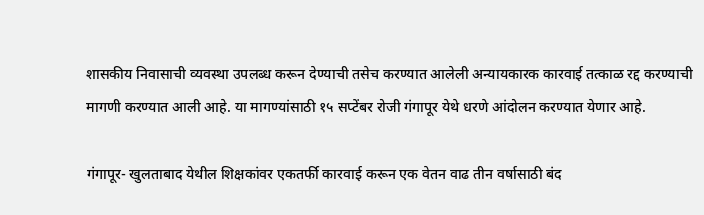शासकीय निवासाची व्यवस्था उपलब्ध करून देण्याची तसेच करण्यात आलेली अन्यायकारक कारवाई तत्काळ रद्द करण्याची मागणी करण्यात आली आहे. या मागण्यांसाठी १५ सप्टेंबर रोजी गंगापूर येथे धरणे आंदोलन करण्यात येणार आहे.

गंगापूर- खुलताबाद येथील शिक्षकांवर एकतर्फी कारवाई करून एक वेतन वाढ तीन वर्षासाठी बंद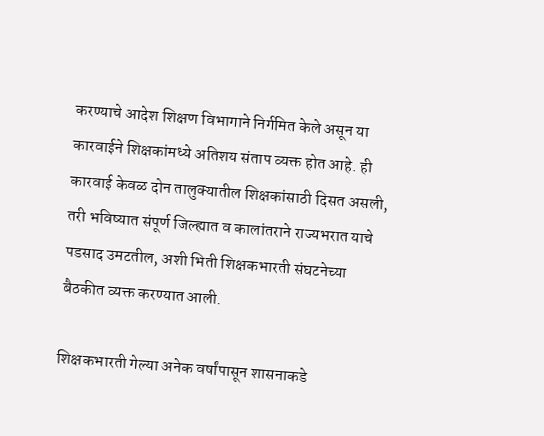करण्याचे आदेश शिक्षण विभागाने निर्गमित केले असून या कारवाईने शिक्षकांमध्ये अतिशय संताप व्यक्त होत आहे. ही कारवाई केवळ दोन तालुक्यातील शिक्षकांसाठी दिसत असली, तरी भविष्यात संपूर्ण जिल्ह्यात व कालांतराने राज्यभरात याचे पडसाद उमटतील, अशी भिती शिक्षकभारती संघटनेच्या बैठकीत व्यक्त करण्यात आली.

शिक्षकभारती गेल्या अनेक वर्षांपासून शासनाकडे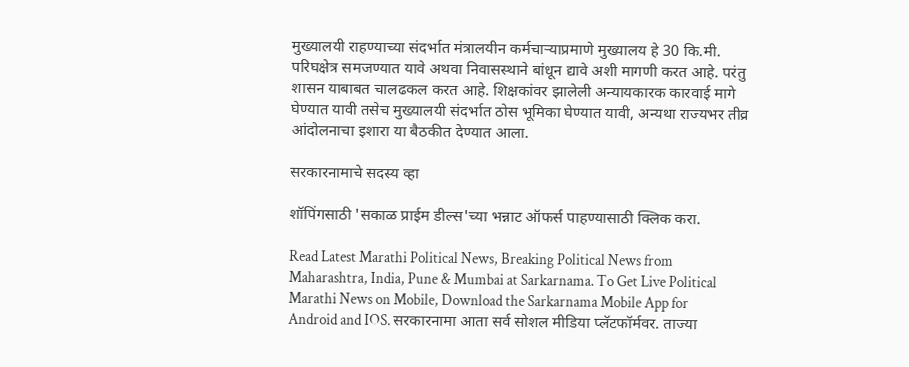मुख्यालयी राहण्याच्या संदर्भात मंत्रालयीन कर्मचाऱ्याप्रमाणे मुख्यालय हे 30 कि.मी. परिघक्षेत्र समजण्यात यावे अथवा निवासस्थाने बांधून द्यावे अशी मागणी करत आहे. परंतु शासन याबाबत चालढकल करत आहे. शिक्षकांवर झालेली अन्यायकारक कारवाई मागे घेण्यात यावी तसेच मुख्यालयी संदर्भात ठोस भूमिका घेण्यात यावी, अन्यथा राज्यभर तीव्र आंदोलनाचा इशारा या बैठकीत देण्यात आला.

सरकारनामाचे सदस्य व्हा

शॉपिंगसाठी 'सकाळ प्राईम डील्स'च्या भन्नाट ऑफर्स पाहण्यासाठी क्लिक करा.

Read Latest Marathi Political News, Breaking Political News from Maharashtra, India, Pune & Mumbai at Sarkarnama. To Get Live Political Marathi News on Mobile, Download the Sarkarnama Mobile App for Android and IOS. सरकारनामा आता सर्व सोशल मीडिया प्लॅटफॉर्मवर. ताज्या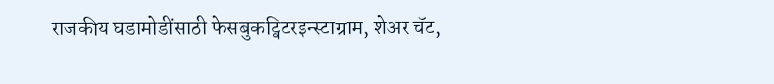राजकीय घडामोडींसाठी फेसबुकट्विटरइन्स्टाग्राम, शेअर चॅट,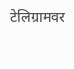टेलिग्रामवर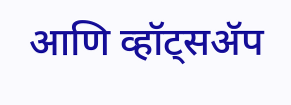आणि व्हॉट्सॲप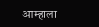आम्हाला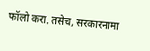फॉलो करा. तसेच, सरकारनामा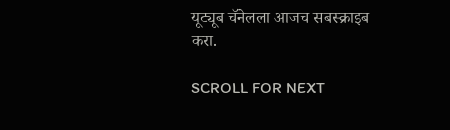यूट्यूब चॅनेलला आजच सबस्क्राइब करा.

SCROLL FOR NEXT